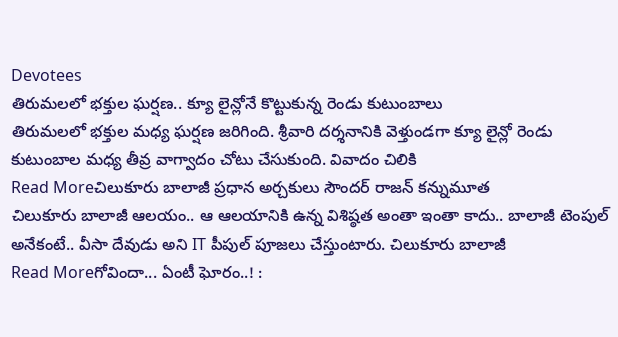Devotees
తిరుమలలో భక్తుల ఘర్షణ.. క్యూ లైన్లోనే కొట్టుకున్న రెండు కుటుంబాలు
తిరుమలలో భక్తుల మధ్య ఘర్షణ జరిగింది. శ్రీవారి దర్శనానికి వెళ్తుండగా క్యూ లైన్లో రెండు కుటుంబాల మధ్య తీవ్ర వాగ్వాదం చోటు చేసుకుంది. వివాదం చిలికి
Read Moreచిలుకూరు బాలాజీ ప్రధాన అర్చకులు సౌందర్ రాజన్ కన్నుమూత
చిలుకూరు బాలాజీ ఆలయం.. ఆ ఆలయానికి ఉన్న విశిష్ఠత అంతా ఇంతా కాదు.. బాలాజీ టెంపుల్ అనేకంటే.. వీసా దేవుడు అని IT పీపుల్ పూజలు చేస్తుంటారు. చిలుకూరు బాలాజీ
Read Moreగోవిందా... ఏంటీ ఘోరం..! :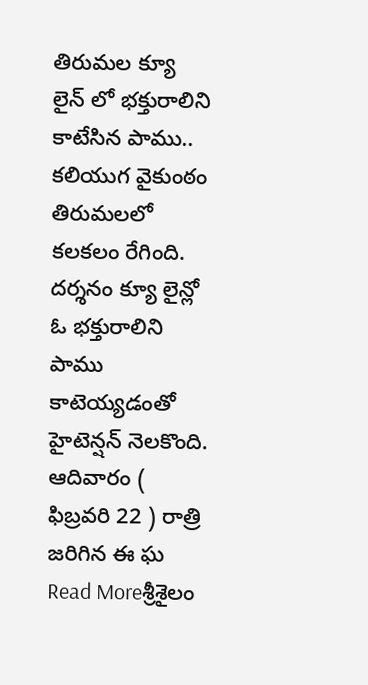తిరుమల క్యూ లైన్ లో భక్తురాలిని కాటేసిన పాము..
కలియుగ వైకుంఠం తిరుమలలో కలకలం రేగింది. దర్శనం క్యూ లైన్లో ఓ భక్తురాలిని పాము కాటెయ్యడంతో హైటెన్షన్ నెలకొంది. ఆదివారం ( ఫిబ్రవరి 22 ) రాత్రి జరిగిన ఈ ఘ
Read Moreశ్రీశైలం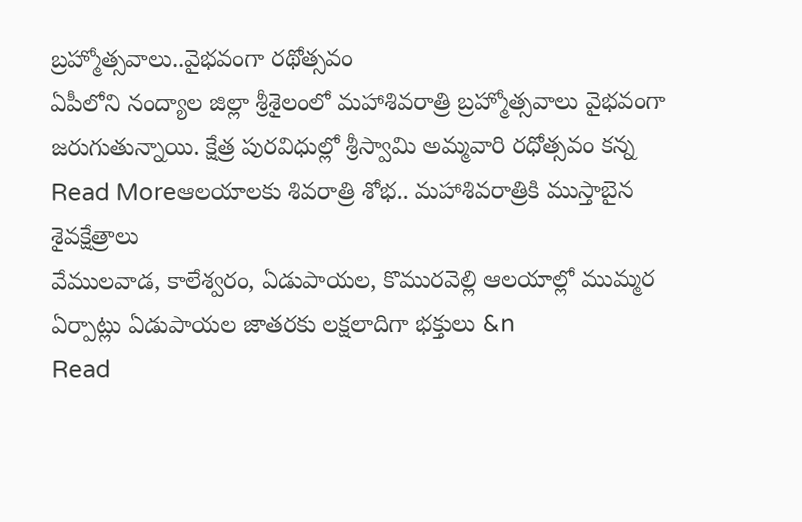బ్రహ్మోత్సవాలు..వైభవంగా రథోత్సవం
ఏపీలోని నంద్యాల జిల్లా శ్రీశైలంలో మహాశివరాత్రి బ్రహ్మోత్సవాలు వైభవంగా జరుగుతున్నాయి. క్షేత్ర పురవిధుల్లో శ్రీస్వామి అమ్మవారి రధోత్సవం కన్న
Read Moreఆలయాలకు శివరాత్రి శోభ.. మహాశివరాత్రికి ముస్తాబైన శైవక్షేత్రాలు
వేములవాడ, కాలేశ్వరం, ఏడుపాయల, కొమురవెల్లి ఆలయాల్లో ముమ్మర ఏర్పాట్లు ఏడుపాయల జాతరకు లక్షలాదిగా భక్తులు &n
Read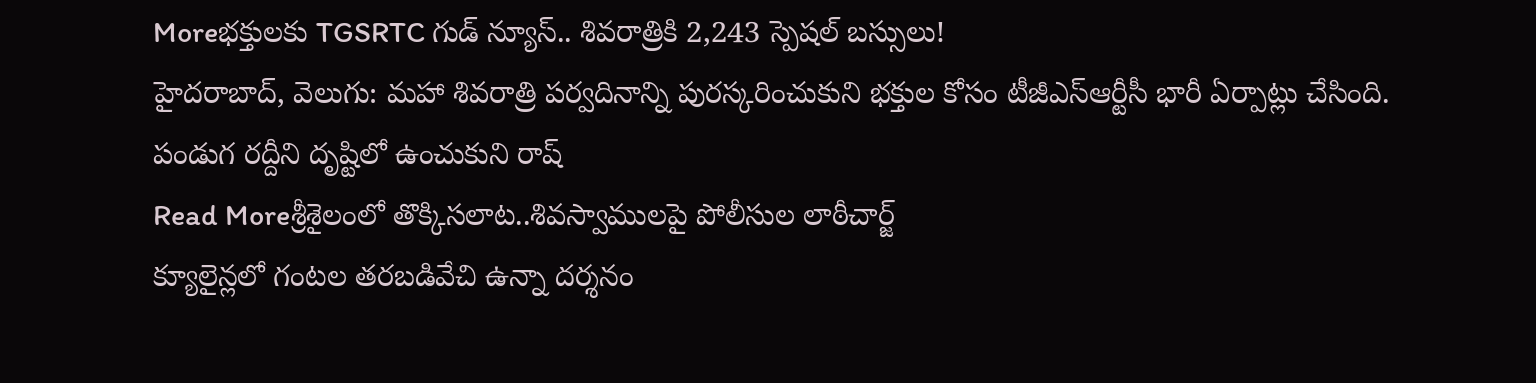Moreభక్తులకు TGSRTC గుడ్ న్యూస్.. శివరాత్రికి 2,243 స్పెషల్ బస్సులు!
హైదరాబాద్, వెలుగు: మహా శివరాత్రి పర్వదినాన్ని పురస్కరించుకుని భక్తుల కోసం టీజీఎస్ఆర్టీసీ భారీ ఏర్పాట్లు చేసింది. పండుగ రద్దీని దృష్టిలో ఉంచుకుని రాష్
Read Moreశ్రీశైలంలో తొక్కిసలాట..శివస్వాములపై పోలీసుల లాఠీచార్జ్
క్యూలైన్లలో గంటల తరబడివేచి ఉన్నా దర్శనం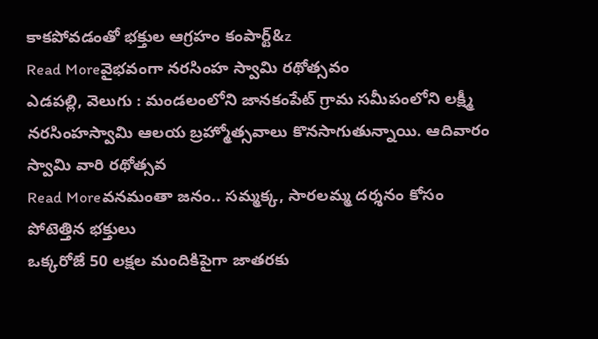కాకపోవడంతో భక్తుల ఆగ్రహం కంపార్ట్&z
Read Moreవైభవంగా నరసింహ స్వామి రథోత్సవం
ఎడపల్లి, వెలుగు : మండలంలోని జానకంపేట్ గ్రామ సమీపంలోని లక్ష్మీ నరసింహస్వామి ఆలయ బ్రహ్మోత్సవాలు కొనసాగుతున్నాయి. ఆదివారం స్వామి వారి రథోత్సవ
Read Moreవనమంతా జనం.. సమ్మక్క, సారలమ్మ దర్శనం కోసం పోటెత్తిన భక్తులు
ఒక్కరోజే 50 లక్షల మందికిపైగా జాతరకు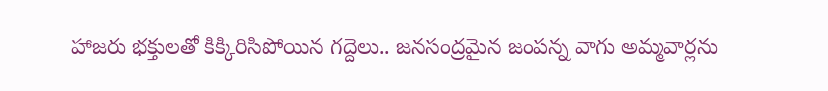హాజరు భక్తులతో కిక్కిరిసిపోయిన గద్దెలు.. జనసంద్రమైన జంపన్న వాగు అమ్మవార్లను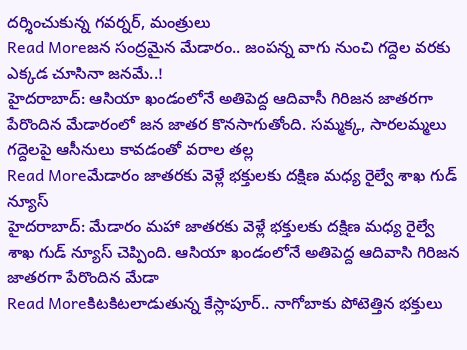దర్శించుకున్న గవర్నర్, మంత్రులు
Read Moreజన సంద్రమైన మేడారం.. జంపన్న వాగు నుంచి గద్దెల వరకు ఎక్కడ చూసినా జనమే..!
హైదరాబాద్: ఆసియా ఖండంలోనే అతిపెద్ద ఆదివాసీ గిరిజన జాతరగా పేరొందిన మేడారంలో జన జాతర కొనసాగుతోంది. సమ్మక్క, సారలమ్మలు గద్దెలపై ఆసీనులు కావడంతో వరాల తల్ల
Read Moreమేడారం జాతరకు వెళ్లే భక్తులకు దక్షిణ మధ్య రైల్వే శాఖ గుడ్ న్యూస్
హైదరాబాద్: మేడారం మహా జాతరకు వెళ్లే భక్తులకు దక్షిణ మధ్య రైల్వే శాఖ గుడ్ న్యూస్ చెప్పింది. ఆసియా ఖండంలోనే అతిపెద్ద ఆదివాసి గిరిజన జాతరగా పేరొందిన మేడా
Read Moreకిటకిటలాడుతున్న కేస్లాపూర్.. నాగోబాకు పోటెత్తిన భక్తులు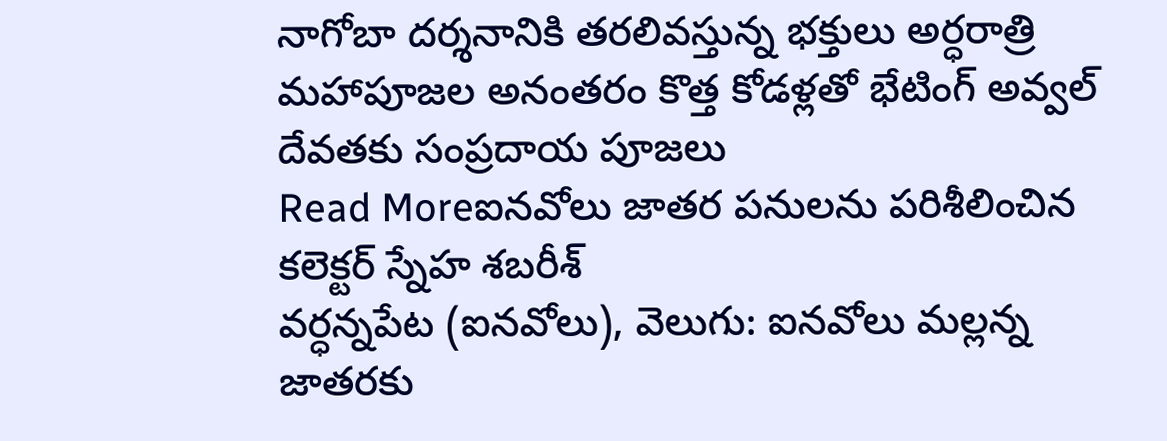నాగోబా దర్శనానికి తరలివస్తున్న భక్తులు అర్ధరాత్రి మహాపూజల అనంతరం కొత్త కోడళ్లతో భేటింగ్ అవ్వల్ దేవతకు సంప్రదాయ పూజలు
Read Moreఐనవోలు జాతర పనులను పరిశీలించిన కలెక్టర్ స్నేహ శబరీశ్
వర్ధన్నపేట (ఐనవోలు), వెలుగు: ఐనవోలు మల్లన్న జాతరకు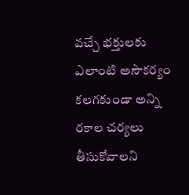వచ్చే భక్తులకు ఎలాంటి అసౌకర్యం కలగకుండా అన్ని రకాల చర్యలు తీసుకోవాలని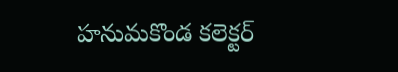హనుమకొండ కలెక్టర్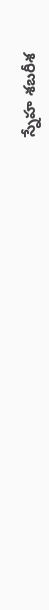స్నేహ శబరీశ